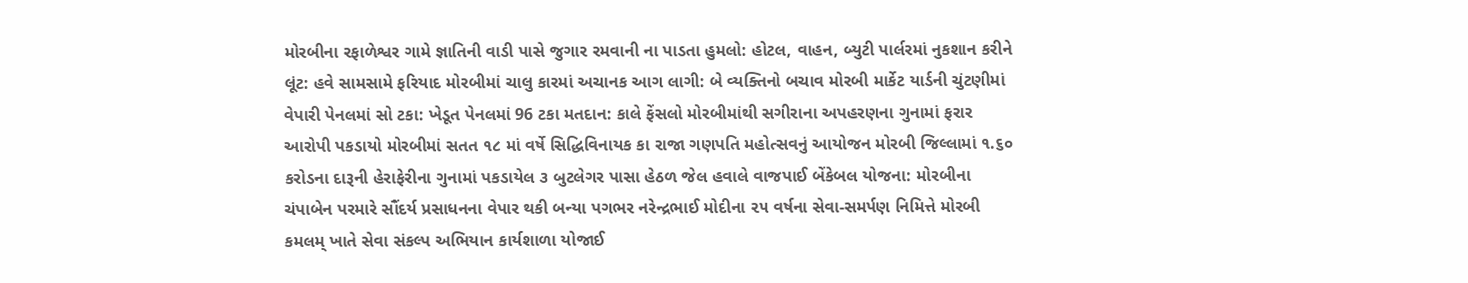મોરબીના રફાળેશ્વર ગામે જ્ઞાતિની વાડી પાસે જુગાર રમવાની ના પાડતા હુમલો: હોટલ, વાહન, બ્યુટી પાર્લરમાં નુકશાન કરીને લૂંટ: હવે સામસામે ફરિયાદ મોરબીમાં ચાલુ કારમાં અચાનક આગ લાગી: બે વ્યક્તિનો બચાવ મોરબી માર્કેટ યાર્ડની ચુંટણીમાં વેપારી પેનલમાં સો ટકા: ખેડૂત પેનલમાં 96 ટકા મતદાન: કાલે ફેંસલો મોરબીમાંથી સગીરાના અપહરણના ગુનામાં ફરાર આરોપી પકડાયો મોરબીમાં સતત ૧૮ માં વર્ષે સિદ્ધિવિનાયક કા રાજા ગણપતિ મહોત્સવનું આયોજન મોરબી જિલ્લામાં ૧.૬૦ કરોડના દારૂની હેરાફેરીના ગુનામાં પકડાયેલ ૩ બુટલેગર પાસા હેઠળ જેલ હવાલે વાજપાઈ બેંકેબલ યોજના: મોરબીના ચંપાબેન પરમારે સૌંદર્ય પ્રસાધનના વેપાર થકી બન્યા પગભર નરેન્દ્રભાઈ મોદીના ૨૫ વર્ષના સેવા-સમર્પણ નિમિત્તે મોરબી કમલમ્ ખાતે સેવા સંકલ્પ અભિયાન કાર્યશાળા યોજાઈ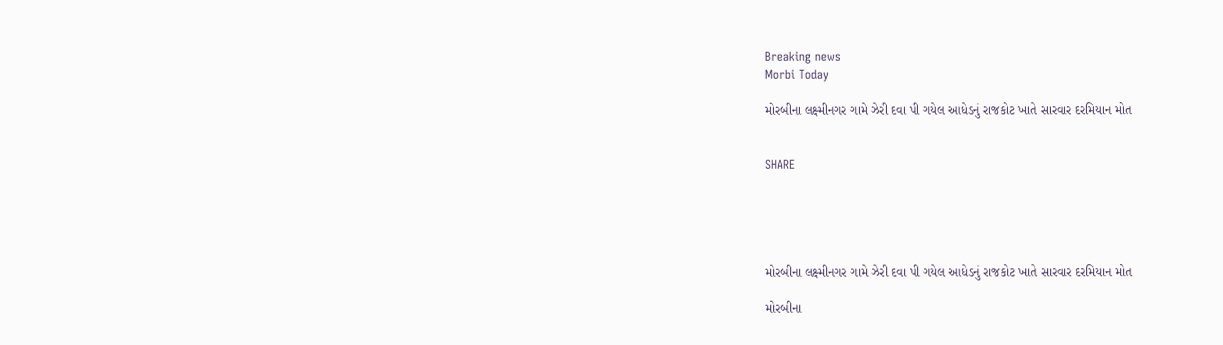Breaking news
Morbi Today

મોરબીના લક્ષ્મીનગર ગામે ઝેરી દવા પી ગયેલ આધેડનું રાજકોટ ખાતે સારવાર દરમિયાન મોત


SHARE





મોરબીના લક્ષ્મીનગર ગામે ઝેરી દવા પી ગયેલ આધેડનું રાજકોટ ખાતે સારવાર દરમિયાન મોત

મોરબીના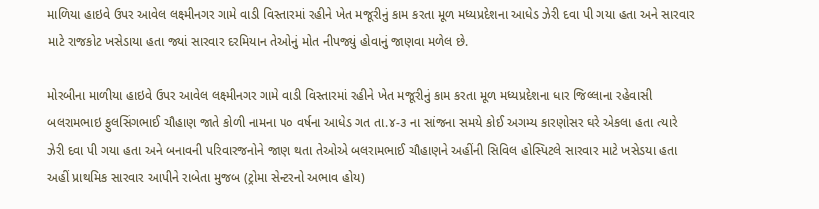માળિયા હાઇવે ઉપર આવેલ લક્ષ્મીનગર ગામે વાડી વિસ્તારમાં રહીને ખેત મજૂરીનું કામ કરતા મૂળ મધ્યપ્રદેશના આધેડ ઝેરી દવા પી ગયા હતા અને સારવાર માટે રાજકોટ ખસેડાયા હતા જ્યાં સારવાર દરમિયાન તેઓનું મોત નીપજ્યું હોવાનું જાણવા મળેલ છે.

મોરબીના માળીયા હાઇવે ઉપર આવેલ લક્ષ્મીનગર ગામે વાડી વિસ્તારમાં રહીને ખેત મજૂરીનું કામ કરતા મૂળ મધ્યપ્રદેશના ધાર જિલ્લાના રહેવાસી બલરામભાઇ ફુલસિંગભાઈ ચૌહાણ જાતે કોળી નામના ૫૦ વર્ષના આધેડ ગત તા.૪-૩ ના સાંજના સમયે કોઈ અગમ્ય કારણોસર ઘરે એકલા હતા ત્યારે ઝેરી દવા પી ગયા હતા અને બનાવની પરિવારજનોને જાણ થતા તેઓએ બલરામભાઈ ચૌહાણને અહીંની સિવિલ હોસ્પિટલે સારવાર માટે ખસેડયા હતા અહીં પ્રાથમિક સારવાર આપીને રાબેતા મુજબ (ટ્રોમા સેન્ટરનો અભાવ હોય)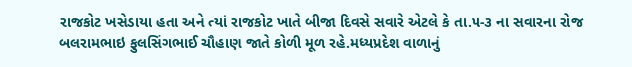રાજકોટ ખસેડાયા હતા અને ત્યાં રાજકોટ ખાતે બીજા દિવસે સવારે એટલે કે તા.૫-૩ ના સવારના રોજ બલરામભાઇ ફુલસિંગભાઈ ચૌહાણ જાતે કોળી મૂળ રહે.મધ્યપ્રદેશ વાળાનું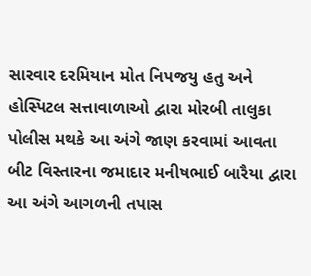સારવાર દરમિયાન મોત નિપજયુ હતુ અને હોસ્પિટલ સત્તાવાળાઓ દ્વારા મોરબી તાલુકા પોલીસ મથકે આ અંગે જાણ કરવામાં આવતા બીટ વિસ્તારના જમાદાર મનીષભાઈ બારૈયા દ્વારા આ અંગે આગળની તપાસ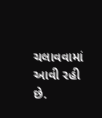ચલાવવામાં આવી રહી છે.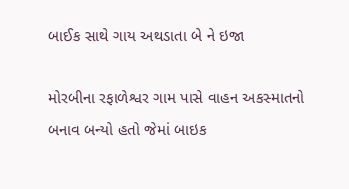બાઈક સાથે ગાય અથડાતા બે ને ઇજા

મોરબીના રફાળેશ્વર ગામ પાસે વાહન અકસ્માતનો બનાવ બન્યો હતો જેમાં બાઇક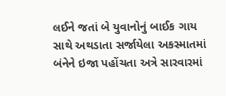લઈને જતાં બે યુવાનોનું બાઈક ગાય સાથે અથડાતા સર્જાયેલા અકસ્માતમાં બંનેને ઇજા પહોંચતા અત્રે સારવારમાં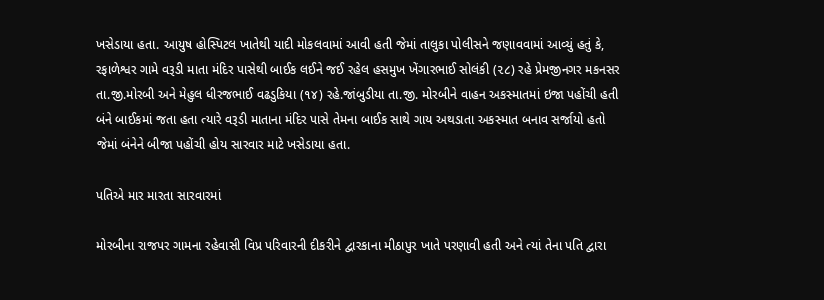ખસેડાયા હતા. આયુષ હોસ્પિટલ ખાતેથી યાદી મોકલવામાં આવી હતી જેમાં તાલુકા પોલીસને જણાવવામાં આવ્યું હતું કે, રફાળેશ્વર ગામે વરૂડી માતા મંદિર પાસેથી બાઈક લઈને જઈ રહેલ હસમુખ ખેંગારભાઈ સોલંકી (૨૮) રહે પ્રેમજીનગર મકનસર તા.જી.મોરબી અને મેહુલ ધીરજભાઈ વઢડુકિયા (૧૪) રહે.જાંબુડીયા તા.જી. મોરબીને વાહન અકસ્માતમાં ઇજા પહોંચી હતી બંને બાઈકમાં જતા હતા ત્યારે વરૂડી માતાના મંદિર પાસે તેમના બાઈક સાથે ગાય અથડાતા અકસ્માત બનાવ સર્જાયો હતો જેમાં બંનેને બીજા પહોંચી હોય સારવાર માટે ખસેડાયા હતા.

પતિએ માર મારતા સારવારમાં

મોરબીના રાજપર ગામના રહેવાસી વિપ્ર પરિવારની દીકરીને દ્વારકાના મીઠાપુર ખાતે પરણાવી હતી અને ત્યાં તેના પતિ દ્વારા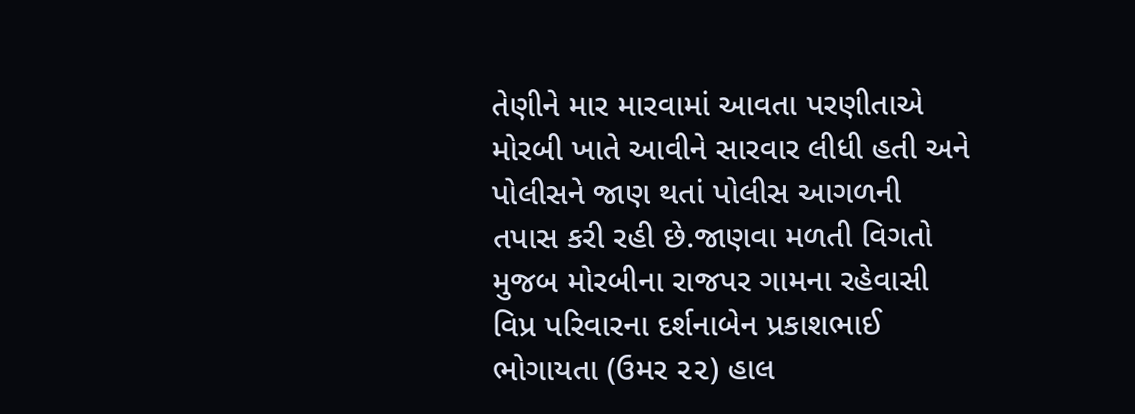તેણીને માર મારવામાં આવતા પરણીતાએ મોરબી ખાતે આવીને સારવાર લીધી હતી અને પોલીસને જાણ થતાં પોલીસ આગળની તપાસ કરી રહી છે.જાણવા મળતી વિગતો મુજબ મોરબીના રાજપર ગામના રહેવાસી વિપ્ર પરિવારના દર્શનાબેન પ્રકાશભાઈ ભોગાયતા (ઉમર ૨૨) હાલ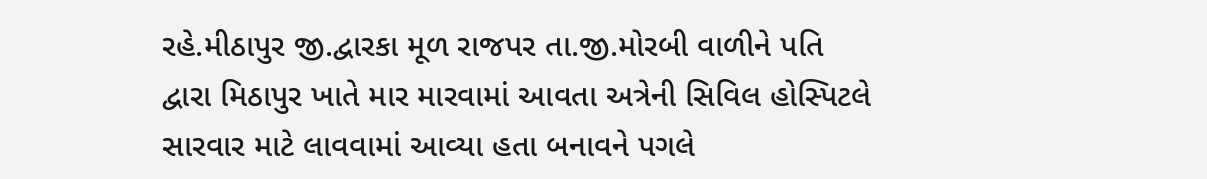રહે.મીઠાપુર જી.દ્વારકા મૂળ રાજપર તા.જી.મોરબી વાળીને પતિ દ્વારા મિઠાપુર ખાતે માર મારવામાં આવતા અત્રેની સિવિલ હોસ્પિટલે સારવાર માટે લાવવામાં આવ્યા હતા બનાવને પગલે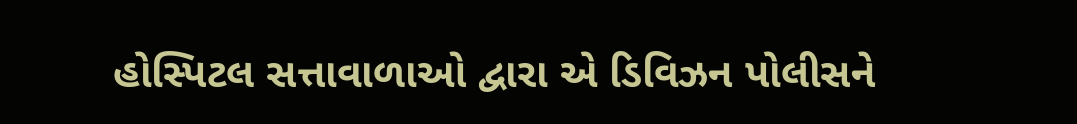હોસ્પિટલ સત્તાવાળાઓ દ્વારા એ ડિવિઝન પોલીસને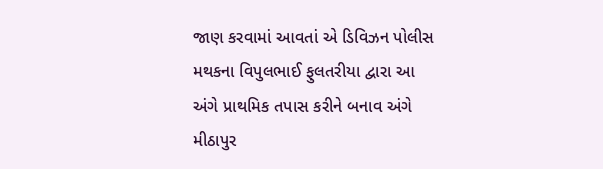જાણ કરવામાં આવતાં એ ડિવિઝન પોલીસ મથકના વિપુલભાઈ ફુલતરીયા દ્વારા આ અંગે પ્રાથમિક તપાસ કરીને બનાવ અંગે મીઠાપુર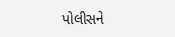પોલીસને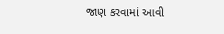જાણ કરવામાં આવી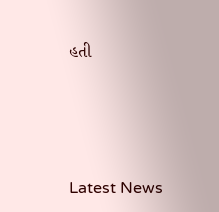હતી




Latest News